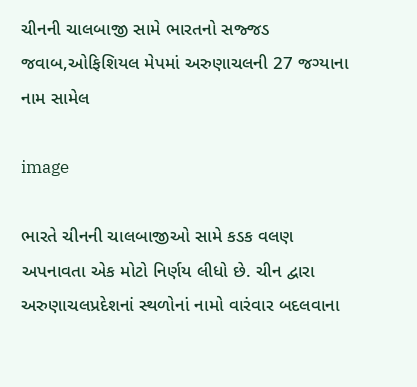ચીનની ચાલબાજી સામે ભારતનો સજ્જડ જવાબ,ઓફિશિયલ મેપમાં અરુણાચલની 27 જગ્યાના નામ સામેલ

image

ભારતે ચીનની ચાલબાજીઓ સામે કડક વલણ અપનાવતા એક મોટો નિર્ણય લીધો છે. ચીન દ્વારા અરુણાચલપ્રદેશનાં સ્થળોનાં નામો વારંવાર બદલવાના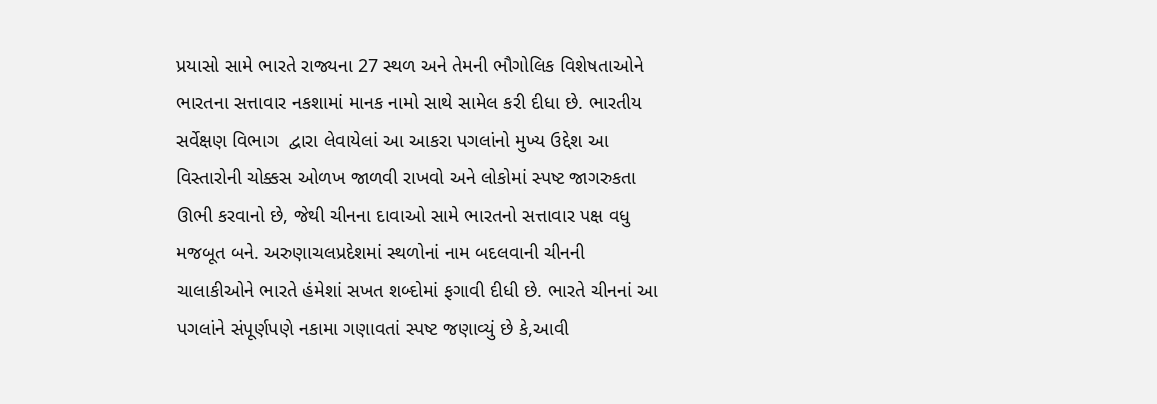પ્રયાસો સામે ભારતે રાજ્યના 27 સ્થળ અને તેમની ભૌગોલિક વિશેષતાઓને ભારતના સત્તાવાર નકશામાં માનક નામો સાથે સામેલ કરી દીધા છે. ભારતીય સર્વેક્ષણ વિભાગ  દ્વારા લેવાયેલાં આ આકરા પગલાંનો મુખ્ય ઉદ્દેશ આ વિસ્તારોની ચોક્કસ ઓળખ જાળવી રાખવો અને લોકોમાં સ્પષ્ટ જાગરુકતા ઊભી કરવાનો છે, જેથી ચીનના દાવાઓ સામે ભારતનો સત્તાવાર પક્ષ વધુ મજબૂત બને. અરુણાચલપ્રદેશમાં સ્થળોનાં નામ બદલવાની ચીનની ચાલાકીઓને ભારતે હંમેશાં સખત શબ્દોમાં ફગાવી દીધી છે. ભારતે ચીનનાં આ પગલાંને સંપૂર્ણપણે નકામા ગણાવતાં સ્પષ્ટ જણાવ્યું છે કે,આવી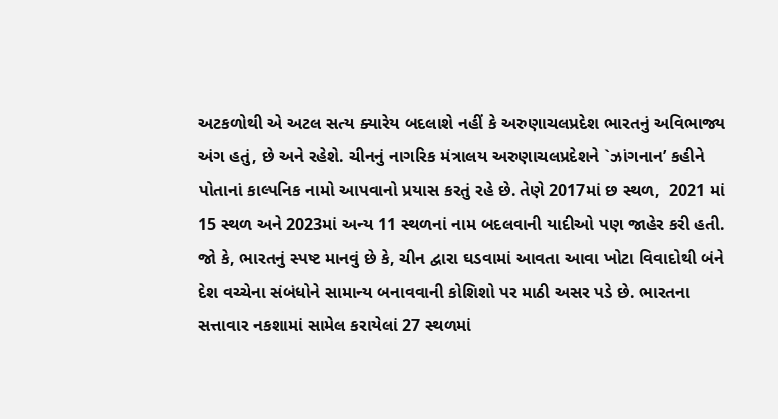અટકળોથી એ અટલ સત્ય ક્યારેય બદલાશે નહીં કે અરુણાચલપ્રદેશ ભારતનું અવિભાજ્ય અંગ હતું, છે અને રહેશે. ચીનનું નાગરિક મંત્રાલય અરુણાચલપ્રદેશને `ઝાંગનાન’ કહીને પોતાનાં કાલ્પનિક નામો આપવાનો પ્રયાસ કરતું રહે છે. તેણે 2017માં છ સ્થળ,  2021 માં 15 સ્થળ અને 2023માં અન્ય 11 સ્થળનાં નામ બદલવાની યાદીઓ પણ જાહેર કરી હતી. જો કે, ભારતનું સ્પષ્ટ માનવું છે કે, ચીન દ્વારા ઘડવામાં આવતા આવા ખોટા વિવાદોથી બંને દેશ વચ્ચેના સંબંધોને સામાન્ય બનાવવાની કોશિશો પર માઠી અસર પડે છે. ભારતના સત્તાવાર નકશામાં સામેલ કરાયેલાં 27 સ્થળમાં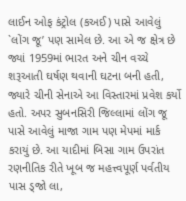લાઈન ઓફ કંટ્રોલ (કઅઈ) પાસે આવેલું `લોંગ જૂ’ પણ સામેલ છે. આ એ જ ક્ષેત્ર છે જ્યાં 1959માં ભારત અને ચીન વચ્ચે શરૂઆતી ઘર્ષણ થવાની ઘટના બની હતી, જ્યારે ચીની સેનાએ આ વિસ્તારમાં પ્રવેશ કર્યો હતો. અપર સુબનસિરી જિલ્લામાં લોંગ જૂ પાસે આવેલું માજા ગામ પણ મેપમાં માર્ક કરાયું છે. આ યાદીમાં બિસા ગામ ઉપરાંત રણનીતિક રીતે ખૂબ જ મહત્ત્વપૂર્ણ પર્વતીય પાસ ડ્જો લા,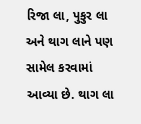રિજા લા, પુકુર લા અને થાગ લાને પણ સામેલ કરવામાં આવ્યા છે. થાગ લા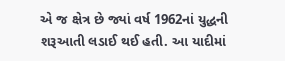એ જ ક્ષેત્ર છે જ્યાં વર્ષ 1962નાં યુદ્ધની શરૂઆતી લડાઈ થઈ હતી. આ યાદીમાં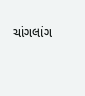ચાંગલાંગ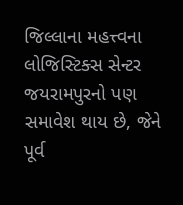જિલ્લાના મહત્ત્વના લોજિસ્ટિક્સ સેન્ટર જયરામપુરનો પણ સમાવેશ થાય છે, જેને પૂર્વ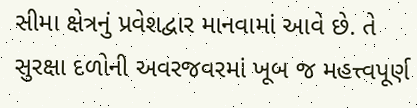સીમા ક્ષેત્રનું પ્રવેશદ્વાર માનવામાં આવે છે. તે સુરક્ષા દળોની અવરજવરમાં ખૂબ જ મહત્ત્વપૂર્ણ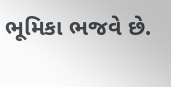ભૂમિકા ભજવે છે.